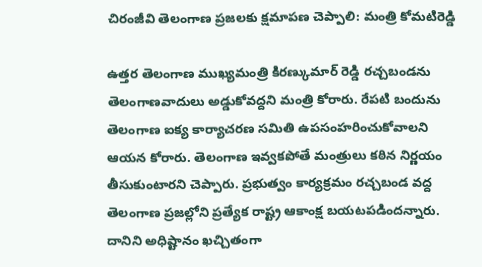చిరంజీవి తెలంగాణ ప్రజలకు క్షమాపణ చెప్పాలి: మంత్రి కోమటిరెడ్డి

ఉత్తర తెలంగాణ ముఖ్యమంత్రి కిరణ్కుమార్ రెడ్డి రచ్చబండను తెలంగాణవాదులు అడ్డుకోవద్దని మంత్రి కోరారు. రేపటి బందును తెలంగాణ ఐక్య కార్యాచరణ సమితి ఉపసంహరించుకోవాలని ఆయన కోరారు. తెలంగాణ ఇవ్వకపోతే మంత్రులు కఠిన నిర్ణయం తీసుకుంటారని చెప్పారు. ప్రభుత్వం కార్యక్రమం రచ్చబండ వద్ద తెలంగాణ ప్రజల్లోని ప్రత్యేక రాష్ట్ర ఆకాంక్ష బయటపడిందన్నారు. దానిని అధిష్టానం ఖచ్చితంగా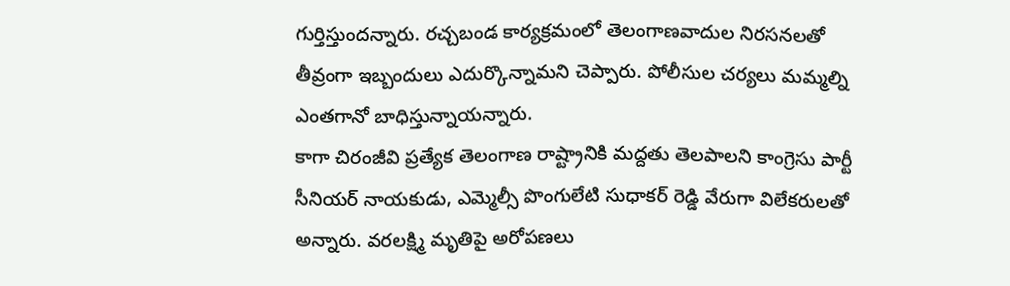గుర్తిస్తుందన్నారు. రచ్చబండ కార్యక్రమంలో తెలంగాణవాదుల నిరసనలతో తీవ్రంగా ఇబ్బందులు ఎదుర్కొన్నామని చెప్పారు. పోలీసుల చర్యలు మమ్మల్ని ఎంతగానో బాధిస్తున్నాయన్నారు.
కాగా చిరంజీవి ప్రత్యేక తెలంగాణ రాష్ట్రానికి మద్దతు తెలపాలని కాంగ్రెసు పార్టీ సీనియర్ నాయకుడు, ఎమ్మెల్సీ పొంగులేటి సుధాకర్ రెడ్డి వేరుగా విలేకరులతో అన్నారు. వరలక్ష్మి మృతిపై అరోపణలు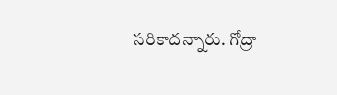సరికాదన్నారు. గోద్రా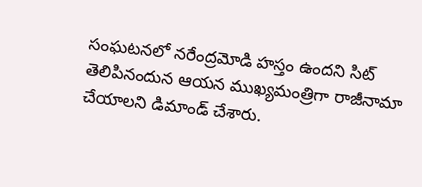సంఘటనలో నరేంద్రమోడి హస్తం ఉందని సిట్ తెలిపినందున ఆయన ముఖ్యమంత్రిగా రాజీనామా చేయాలని డిమాండ్ చేశారు.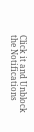Click it and Unblock the Notifications